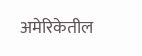अमेरिकेतील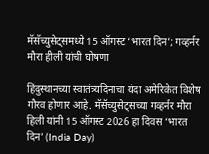मॅसॅच्युसेट्समध्ये 15 ऑगस्ट ‘भारत दिन’; गव्हर्नर मौरा हीली यांची घोषणा

हिंदुस्थानच्या स्वातंत्र्यदिनाचा यंदा अमेरिकेत विशेष गौरव होणार आहे. मॅसॅच्युसेट्सच्या गव्हर्नर मौरा हिली यांनी 15 ऑगस्ट 2026 हा दिवस ‘भारत दिन’ (India Day)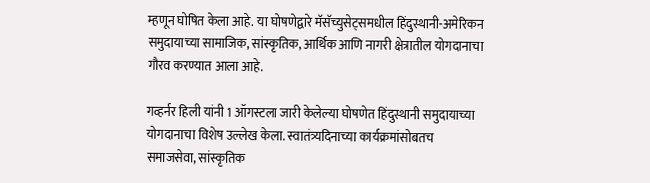म्हणून घोषित केला आहे. या घोषणेद्वारे मॅसॅच्युसेट्समधील हिंदुस्थानी-अमेरिकन समुदायाच्या सामाजिक, सांस्कृतिक, आर्थिक आणि नागरी क्षेत्रातील योगदानाचा गौरव करण्यात आला आहे.

गव्हर्नर हिली यांनी 1 ऑगस्टला जारी केलेल्या घोषणेत हिंदुस्थानी समुदायाच्या योगदानाचा विशेष उल्लेख केला. स्वातंत्र्यदिनाच्या कार्यक्रमांसोबतच समाजसेवा, सांस्कृतिक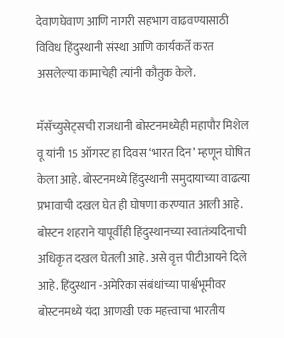देवाणघेवाण आणि नागरी सहभाग वाढवण्यासाठी विविध हिंदुस्थानी संस्था आणि कार्यकर्ते करत असलेल्या कामाचेही त्यांनी कौतुक केले.

मॅसॅच्युसेट्सची राजधानी बोस्टनमध्येही महापौर मिशेल वू यांनी 15 ऑगस्ट हा दिवस ‘भारत दिन’ म्हणून घोषित केला आहे. बोस्टनमध्ये हिंदुस्थानी समुदायाच्या वाढत्या प्रभावाची दखल घेत ही घोषणा करण्यात आली आहे. बोस्टन शहराने यापूर्वीही हिंदुस्थानच्या स्वातंत्र्यदिनाची अधिकृत दखल घेतली आहे. असे वृत्त पीटीआयने दिले आहे. हिंदुस्थान -अमेरिका संबंधांच्या पार्श्वभूमीवर बोस्टनमध्ये यंदा आणखी एक महत्त्वाचा भारतीय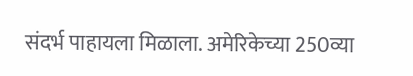संदर्भ पाहायला मिळाला. अमेरिकेच्या 250व्या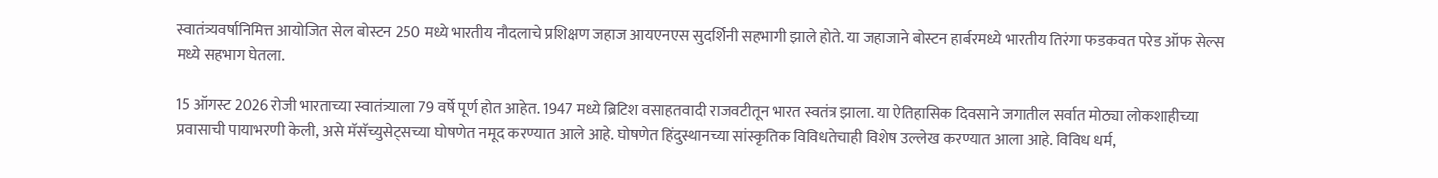स्वातंत्र्यवर्षानिमित्त आयोजित सेल बोस्टन 250 मध्ये भारतीय नौदलाचे प्रशिक्षण जहाज आयएनएस सुदर्शिनी सहभागी झाले होते. या जहाजाने बोस्टन हार्बरमध्ये भारतीय तिरंगा फडकवत परेड ऑफ सेल्स मध्ये सहभाग घेतला.

15 ऑगस्ट 2026 रोजी भारताच्या स्वातंत्र्याला 79 वर्षे पूर्ण होत आहेत. 1947 मध्ये ब्रिटिश वसाहतवादी राजवटीतून भारत स्वतंत्र झाला. या ऐतिहासिक दिवसाने जगातील सर्वात मोठ्या लोकशाहीच्या प्रवासाची पायाभरणी केली, असे मॅसॅच्युसेट्सच्या घोषणेत नमूद करण्यात आले आहे. घोषणेत हिंदुस्थानच्या सांस्कृतिक विविधतेचाही विशेष उल्लेख करण्यात आला आहे. विविध धर्म,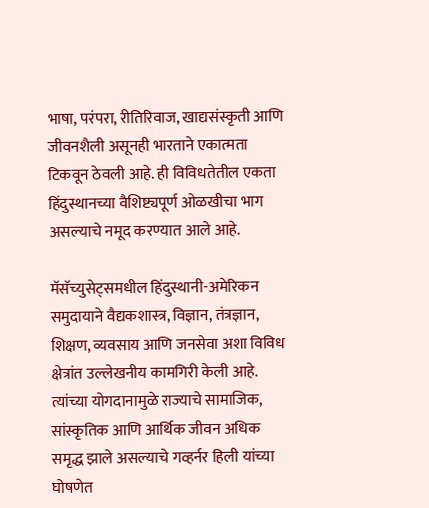भाषा, परंपरा, रीतिरिवाज, खाद्यसंस्कृती आणि जीवनशैली असूनही भारताने एकात्मता टिकवून ठेवली आहे. ही विविधतेतील एकता हिंदुस्थानच्या वैशिष्ट्यपूर्ण ओळखीचा भाग असल्याचे नमूद करण्यात आले आहे.

मॅसॅच्युसेट्समधील हिंदुस्थानी-अमेरिकन समुदायाने वैद्यकशास्त्र, विज्ञान, तंत्रज्ञान, शिक्षण, व्यवसाय आणि जनसेवा अशा विविध क्षेत्रांत उल्लेखनीय कामगिरी केली आहे. त्यांच्या योगदानामुळे राज्याचे सामाजिक, सांस्कृतिक आणि आर्थिक जीवन अधिक समृद्ध झाले असल्याचे गव्हर्नर हिली यांच्या घोषणेत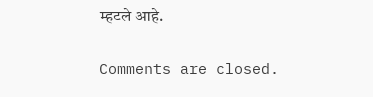म्हटले आहे.

Comments are closed.